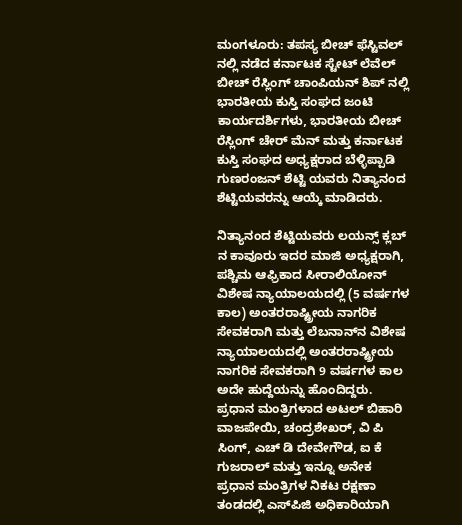ಮಂಗಳೂರು: ತಪಸ್ಯ ಬೀಚ್ ಫೆಸ್ಟಿವಲ್ ನಲ್ಲಿ ನಡೆದ ಕರ್ನಾಟಕ ಸ್ಟೇಟ್ ಲೆವೆಲ್ ಬೀಚ್ ರೆಸ್ಲಿಂಗ್ ಚಾಂಪಿಯನ್ ಶಿಪ್ ನಲ್ಲಿ ಭಾರತೀಯ ಕುಸ್ತಿ ಸಂಘದ ಜಂಟಿ ಕಾರ್ಯದರ್ಶಿಗಳು, ಭಾರತೀಯ ಬೀಚ್ ರೆಸ್ಲಿಂಗ್ ಚೇರ್ ಮೆನ್ ಮತ್ತು ಕರ್ನಾಟಕ ಕುಸ್ತಿ ಸಂಘದ ಅಧ್ಯಕ್ಷರಾದ ಬೆಳ್ಳಿಪ್ಪಾಡಿ ಗುಣರಂಜನ್ ಶೆಟ್ಟಿ ಯವರು ನಿತ್ಯಾನಂದ ಶೆಟ್ಟಿಯವರನ್ನು ಆಯ್ಕೆ ಮಾಡಿದರು.

ನಿತ್ಯಾನಂದ ಶೆಟ್ಟಿಯವರು ಲಯನ್ಸ್ ಕ್ಲಬ್ ನ ಕಾವೂರು ಇದರ ಮಾಜಿ ಅಧ್ಯಕ್ಷರಾಗಿ, ಪಶ್ಚಿಮ ಆಫ್ರಿಕಾದ ಸೀರಾಲಿಯೋನ್ ವಿಶೇಷ ನ್ಯಾಯಾಲಯದಲ್ಲಿ (5 ವರ್ಷಗಳ ಕಾಲ) ಅಂತರರಾಷ್ಟ್ರೀಯ ನಾಗರಿಕ ಸೇವಕರಾಗಿ ಮತ್ತು ಲೆಬನಾನ್‌ನ ವಿಶೇಷ ನ್ಯಾಯಾಲಯದಲ್ಲಿ ಅಂತರರಾಷ್ಟ್ರೀಯ ನಾಗರಿಕ ಸೇವಕರಾಗಿ 9 ವರ್ಷಗಳ ಕಾಲ ಅದೇ ಹುದ್ದೆಯನ್ನು ಹೊಂದಿದ್ದರು.
ಪ್ರಧಾನ ಮಂತ್ರಿಗಳಾದ ಅಟಲ್ ಬಿಹಾರಿ ವಾಜಪೇಯಿ, ಚಂದ್ರಶೇಖರ್, ವಿ ಪಿ ಸಿಂಗ್, ಎಚ್ ಡಿ ದೇವೇಗೌಡ, ಐ ಕೆ ಗುಜರಾಲ್ ಮತ್ತು ಇನ್ನೂ ಅನೇಕ ಪ್ರಧಾನ ಮಂತ್ರಿಗಳ ನಿಕಟ ರಕ್ಷಣಾ ತಂಡದಲ್ಲಿ ಎಸ್‌ಪಿಜಿ ಅಧಿಕಾರಿಯಾಗಿ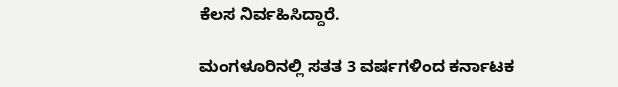ಕೆಲಸ ನಿರ್ವಹಿಸಿದ್ದಾರೆ.

ಮಂಗಳೂರಿನಲ್ಲಿ ಸತತ 3 ವರ್ಷಗಳಿಂದ ಕರ್ನಾಟಕ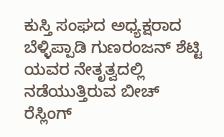ಕುಸ್ತಿ ಸಂಘದ ಅಧ್ಯಕ್ಷರಾದ ಬೆಳ್ಳಿಪ್ಪಾಡಿ ಗುಣರಂಜನ್ ಶೆಟ್ಟಿ ಯವರ ನೇತೃತ್ವದಲ್ಲಿ ನಡೆಯುತ್ತಿರುವ ಬೀಚ್ ರೆಸ್ಲಿಂಗ್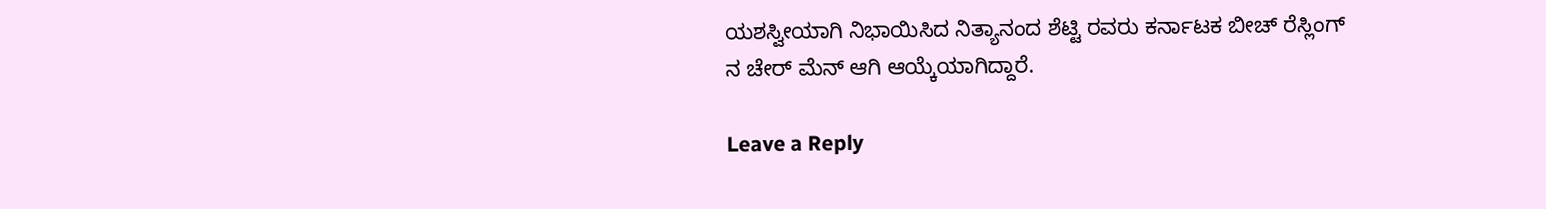ಯಶಸ್ವೀಯಾಗಿ ನಿಭಾಯಿಸಿದ ನಿತ್ಯಾನಂದ ಶೆಟ್ಟಿ ರವರು ಕರ್ನಾಟಕ ಬೀಚ್ ರೆಸ್ಲಿಂಗ್ ನ ಚೇರ್ ಮೆನ್ ಆಗಿ ಆಯ್ಕೆಯಾಗಿದ್ದಾರೆ.

Leave a Reply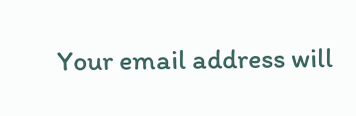Your email address will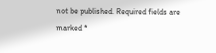not be published. Required fields are marked *